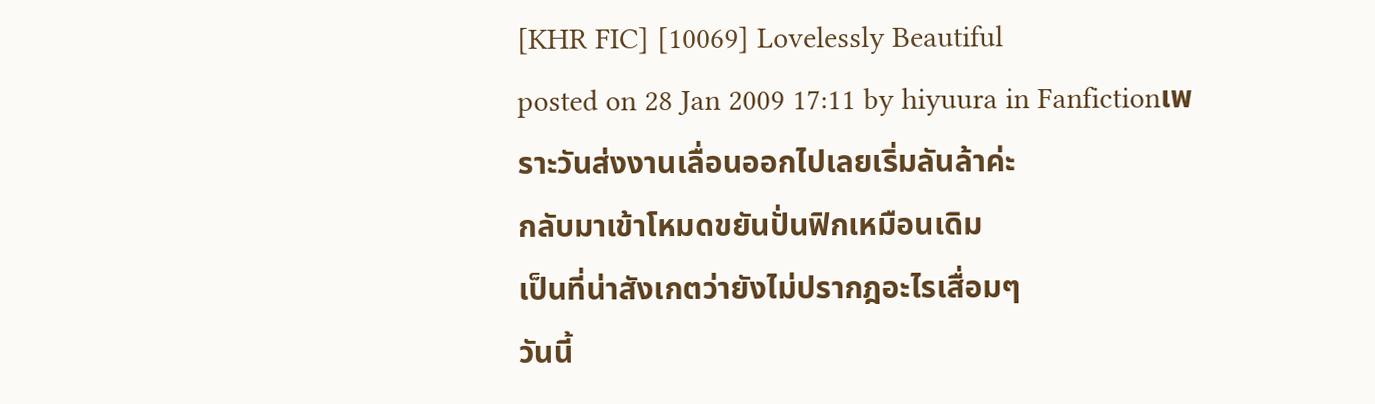[KHR FIC] [10069] Lovelessly Beautiful
posted on 28 Jan 2009 17:11 by hiyuura in Fanfictionเพราะวันส่งงานเลื่อนออกไปเลยเริ่มลันล้าค่ะ
กลับมาเข้าโหมดขยันปั่นฟิกเหมือนเดิม
เป็นที่น่าสังเกตว่ายังไม่ปรากฎอะไรเสื่อมๆ
วันนี้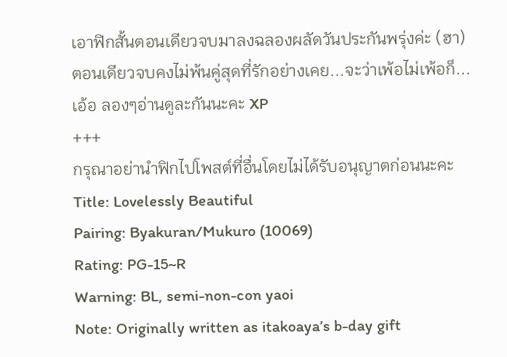เอาฟิกสั้นตอนเดียวจบมาลงฉลองผลัดวันประกันพรุ่งค่ะ (ฮา)
ตอนเดียวจบคงไม่พ้นคู่สุดที่รักอย่างเคย...จะว่าเพ้อไม่เพ้อก็...
เอ้อ ลองๆอ่านดูละกันนะคะ XP
+++
กรุณาอย่านำฟิกไปโพสต์ที่อื่นโดยไม่ได้รับอนุญาตก่อนนะคะ
Title: Lovelessly Beautiful
Pairing: Byakuran/Mukuro (10069)
Rating: PG-15~R
Warning: BL, semi-non-con yaoi
Note: Originally written as itakoaya’s b-day gift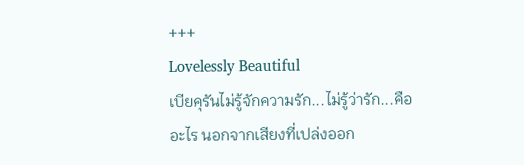+++
Lovelessly Beautiful
เบียคุรันไม่รู้จักความรัก...ไม่รู้ว่ารัก...คืออะไร นอกจากเสียงที่เปล่งออก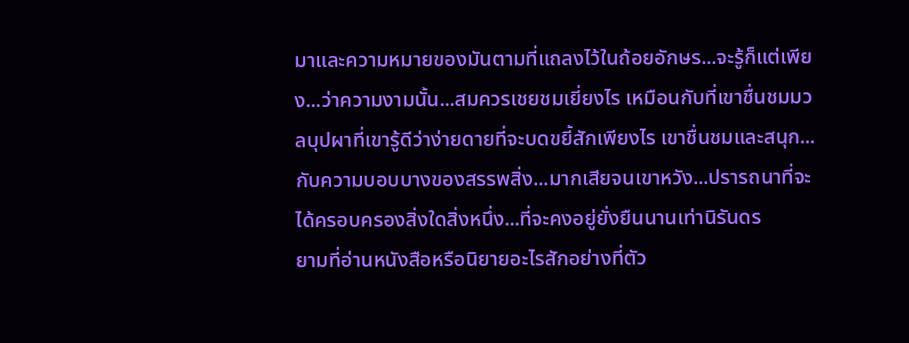มาและความหมายของมันตามที่แถลงไว้ในถ้อยอักษร...จะรู้ก็แต่เพียง...ว่าความงามนั้น...สมควรเชยชมเยี่ยงไร เหมือนกับที่เขาชื่นชมมวลบุปผาที่เขารู้ดีว่าง่ายดายที่จะบดขยี้สักเพียงไร เขาชื่นชมและสนุก...กับความบอบบางของสรรพสิ่ง...มากเสียจนเขาหวัง...ปรารถนาที่จะได้ครอบครองสิ่งใดสิ่งหนึ่ง...ที่จะคงอยู่ยั่งยืนนานเท่านิรันดร
ยามที่อ่านหนังสือหรือนิยายอะไรสักอย่างที่ตัว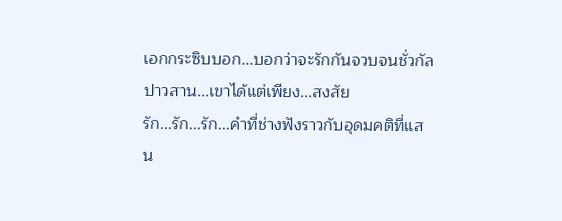เอกกระซิบบอก...บอกว่าจะรักกันจวบจนชั่วกัลปาวสาน...เขาได้แต่เพียง...สงสัย
รัก...รัก...รัก...คำที่ช่างฟังราวกับอุดมคติที่แสน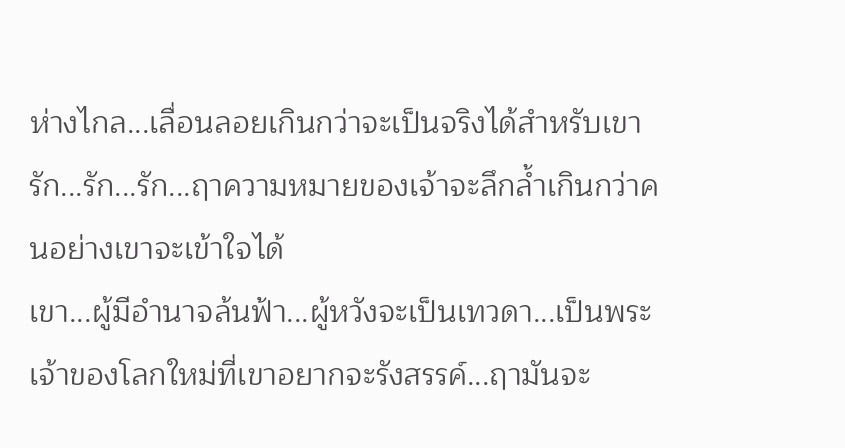ห่างไกล...เลื่อนลอยเกินกว่าจะเป็นจริงได้สำหรับเขา
รัก...รัก...รัก...ฤาความหมายของเจ้าจะลึกล้ำเกินกว่าคนอย่างเขาจะเข้าใจได้
เขา...ผู้มีอำนาจล้นฟ้า...ผู้หวังจะเป็นเทวดา...เป็นพระเจ้าของโลกใหม่ที่เขาอยากจะรังสรรค์...ฤามันจะ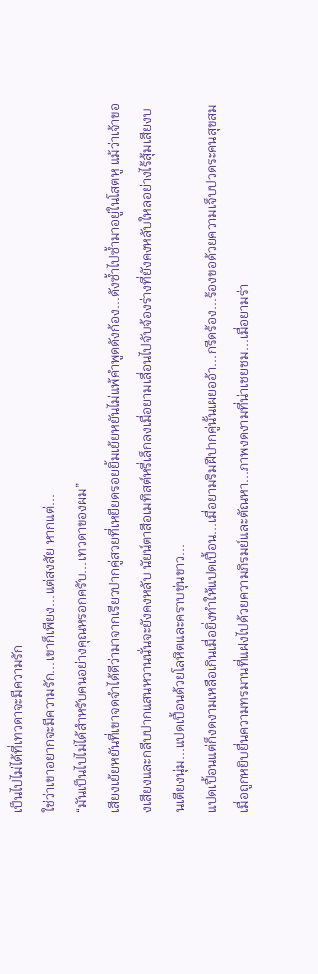เป็นไปไม่ได้ที่เทวดาจะมีความรัก
ใช่ว่าเขาอยากจะมีความรัก...เขาก็เพียง...แต่สงสัย หากแต่...
“มันเป็นไปไม่ได้สำหรับคนอย่างคุณหรอกครับ...เทวดาของผม”
เสียงเย้ยหยันที่เขาจดจำได้ดีว่ามาจากเรียวปากคู่สวยที่เหยียดรอยยิ้มเย้ยหยันไม่แพ้คำพูดดังก้อง...ดังซ้ำไปซ้ำมาอยู่ในโสตหู แม้ว่าเจ้าของเสียงและกลีบปากแสนหวานนั่นจะยังคงหลับ นัยน์ตาสีอเมทิสต์หรี่เล็กลงเมื่อยามเลื่อนไปจับจ้องร่างที่ยังคงหลับใหลอย่างไร้สุ้มเสียงบนเตียงนุ่ม...แปดเปื้อนด้วยโลหิตและคราบขุ่นขาว...
แปดเปื้อนแต่ก็งดงามเหลือเกินเมื่อยิ่งทำให้แปดเปื้อน...เมื่อยามริมฝีปากคู่นั้นเผยออ้า...กรีดร้อง...ร้องขอด้วยความเจ็บปวดระคนสุขสมเมื่อถูกหยิบยื่นความทรมานที่แฝงไปด้วยความภิรมย์และตัณหา...ภาพงดงามที่น่าเชยชม...เมื่อยามร่า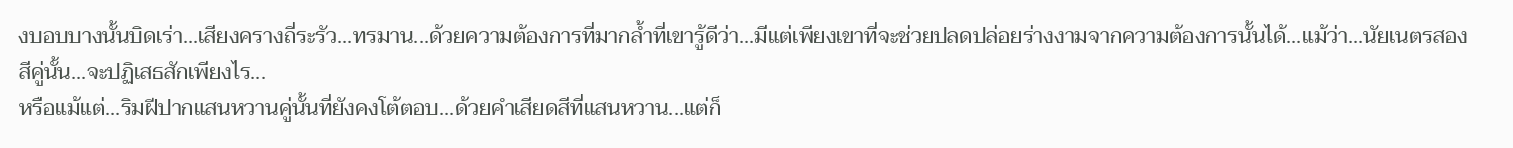งบอบบางนั้นบิดเร่า...เสียงครางถี่ระรัว...ทรมาน...ด้วยความต้องการที่มากล้ำที่เขารู้ดีว่า...มีแต่เพียงเขาที่จะช่วยปลดปล่อยร่างงามจากความต้องการนั้นได้...แม้ว่า...นัยเนตรสองสีคู่นั้น...จะปฏิเสธสักเพียงไร...
หรือแม้แต่...ริมฝีปากแสนหวานคู่นั้นที่ยังคงโต้ตอบ...ด้วยคำเสียดสีที่แสนหวาน...แต่ก็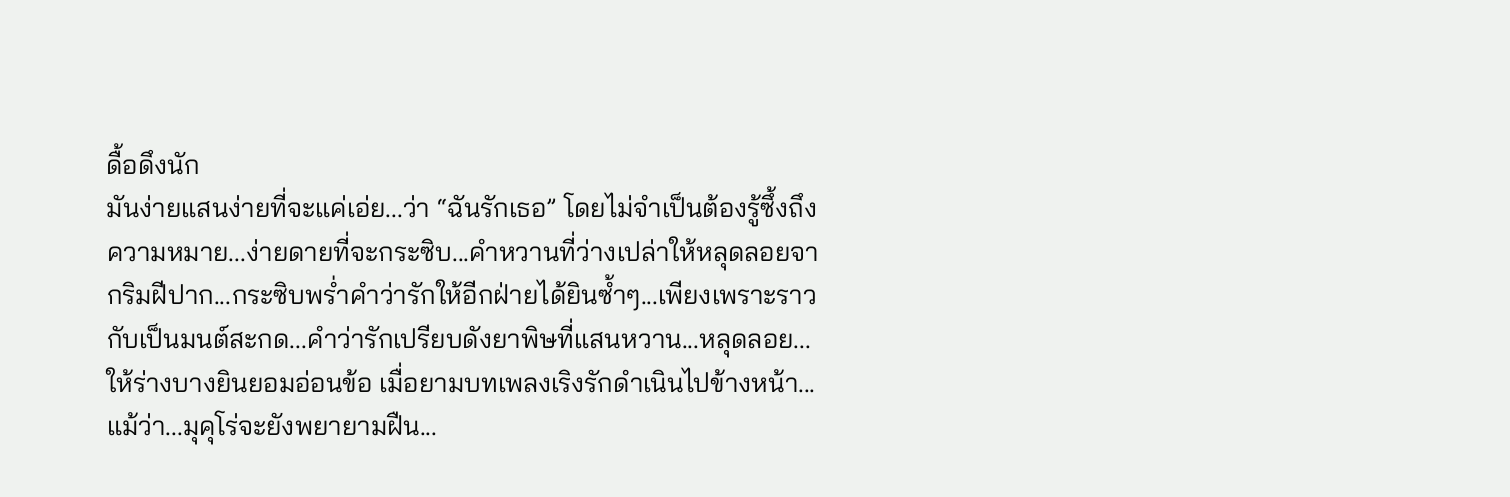ดื้อดึงนัก
มันง่ายแสนง่ายที่จะแค่เอ่ย...ว่า “ฉันรักเธอ” โดยไม่จำเป็นต้องรู้ซึ้งถึงความหมาย...ง่ายดายที่จะกระซิบ...คำหวานที่ว่างเปล่าให้หลุดลอยจากริมฝีปาก...กระซิบพร่ำคำว่ารักให้อีกฝ่ายได้ยินซ้ำๆ...เพียงเพราะราวกับเป็นมนต์สะกด...คำว่ารักเปรียบดังยาพิษที่แสนหวาน...หลุดลอย...ให้ร่างบางยินยอมอ่อนข้อ เมื่อยามบทเพลงเริงรักดำเนินไปข้างหน้า...แม้ว่า...มุคุโร่จะยังพยายามฝืน...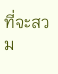ที่จะสวม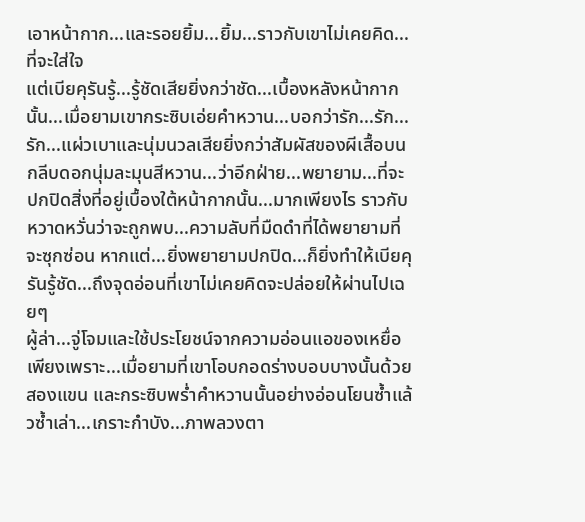เอาหน้ากาก...และรอยยิ้ม...ยิ้ม...ราวกับเขาไม่เคยคิด...ที่จะใส่ใจ
แต่เบียคุรันรู้...รู้ชัดเสียยิ่งกว่าชัด...เบื้องหลังหน้ากากนั้น...เมื่อยามเขากระซิบเอ่ยคำหวาน...บอกว่ารัก...รัก...รัก...แผ่วเบาและนุ่มนวลเสียยิ่งกว่าสัมผัสของผีเสื้อบนกลีบดอกนุ่มละมุนสีหวาน...ว่าอีกฝ่าย...พยายาม...ที่จะปกปิดสิ่งที่อยู่เบื้องใต้หน้ากากนั้น...มากเพียงไร ราวกับหวาดหวั่นว่าจะถูกพบ...ความลับที่มืดดำที่ได้พยายามที่จะซุกซ่อน หากแต่...ยิ่งพยายามปกปิด...ก็ยิ่งทำให้เบียคุรันรู้ชัด...ถึงจุดอ่อนที่เขาไม่เคยคิดจะปล่อยให้ผ่านไปเฉยๆ
ผู้ล่า...จู่โจมและใช้ประโยชน์จากความอ่อนแอของเหยื่อ
เพียงเพราะ...เมื่อยามที่เขาโอบกอดร่างบอบบางนั้นด้วยสองแขน และกระซิบพร่ำคำหวานนั้นอย่างอ่อนโยนซ้ำแล้วซ้ำเล่า...เกราะกำบัง...ภาพลวงตา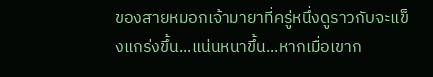ของสายหมอกเจ้ามายาที่ครู่หนึ่งดูราวกับจะแข็งแกร่งขึ้น...แน่นหนาขึ้น...หากเมื่อเขาก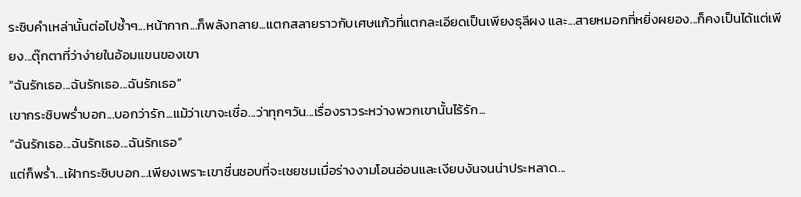ระซิบคำเหล่านั้นต่อไปซ้ำๆ...หน้ากาก...ก็พลังทลาย...แตกสลายราวกับเศษแก้วที่แตกละเอียดเป็นเพียงธุลีผง และ...สายหมอกที่หยิ่งผยอง...ก็คงเป็นได้แต่เพียง...ตุ๊กตาที่ว่าง่ายในอ้อมแขนของเขา
“ฉันรักเธอ...ฉันรักเธอ...ฉันรักเธอ”
เขากระซิบพร่ำบอก...บอกว่ารัก...แม้ว่าเขาจะเชื่อ...ว่าทุกๆวัน...เรื่องราวระหว่างพวกเขานั้นไร้รัก...
“ฉันรักเธอ...ฉันรักเธอ...ฉันรักเธอ”
แต่ก็พร่ำ...เฝ้ากระซิบบอก...เพียงเพราะเขาชื่นชอบที่จะเชยชมเมื่อร่างงามโอนอ่อนและเงียบงันจนน่าประหลาด...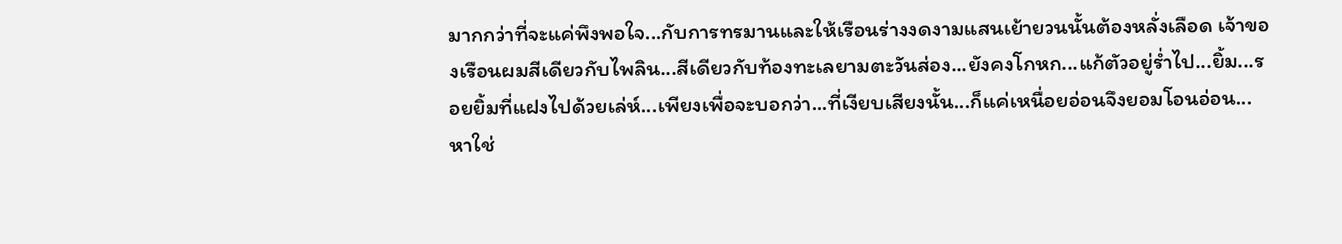มากกว่าที่จะแค่พึงพอใจ...กับการทรมานและให้เรือนร่างงดงามแสนเย้ายวนนั้นต้องหลั่งเลือด เจ้าของเรือนผมสีเดียวกับไพลิน...สีเดียวกับท้องทะเลยามตะวันส่อง...ยังคงโกหก...แก้ตัวอยู่ร่ำไป...ยิ้ม...รอยยิ้มที่แฝงไปด้วยเล่ห์...เพียงเพื่อจะบอกว่า...ที่เงียบเสียงนั้น...ก็แค่เหนื่อยอ่อนจึงยอมโอนอ่อน...หาใช่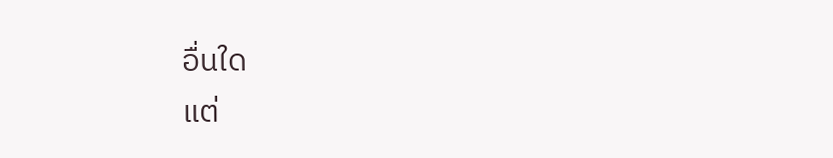อื่นใด
แต่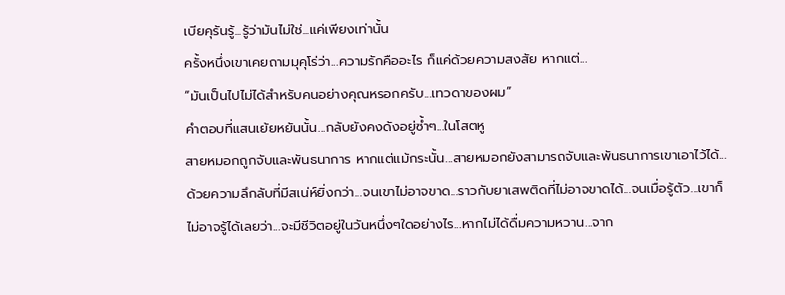เบียคุรันรู้...รู้ว่ามันไม่ใช่...แค่เพียงเท่านั้น
ครั้งหนึ่งเขาเคยถามมุคุโร่ว่า...ความรักคืออะไร ก็แค่ด้วยความสงสัย หากแต่...
“มันเป็นไปไม่ได้สำหรับคนอย่างคุณหรอกครับ...เทวดาของผม”
คำตอบที่แสนเย้ยหยันนั้น...กลับยังคงดังอยู่ซ้ำๆ...ในโสตหู
สายหมอกถูกจับและพันธนาการ หากแต่แม้กระนั้น...สายหมอกยังสามารถจับและพันธนาการเขาเอาไว้ได้...ด้วยความลึกลับที่มีสเน่ห์ยิ่งกว่า...จนเขาไม่อาจขาด...ราวกับยาเสพติดที่ไม่อาจขาดได้...จนเมื่อรู้ตัว...เขาก็ไม่อาจรู้ได้เลยว่า...จะมีชีวิตอยู่ในวันหนึ่งๆใดอย่างไร...หากไม่ได้ดื่มความหวาน...จาก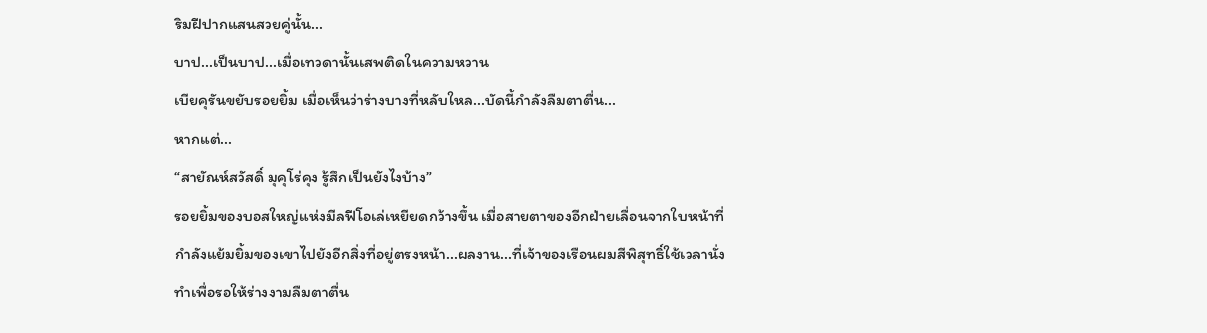ริมฝีปากแสนสวยคู่นั้น...
บาป...เป็นบาป...เมื่อเทวดานั้นเสพติดในความหวาน
เบียคุรันขยับรอยยิ้ม เมื่อเห็นว่าร่างบางที่หลับใหล...บัดนี้กำลังลืมตาตื่น...
หากแต่...
“สายัณห์สวัสดิ์ มุคุโร่คุง รู้สึกเป็นยังไงบ้าง”
รอยยิ้มของบอสใหญ่แห่งมีลฟีโอเล่เหยียดกว้างขึ้น เมื่อสายตาของอีกฝ่ายเลื่อนจากใบหน้าที่กำลังแย้มยิ้มของเขาไปยังอีกสิ่งที่อยู่ตรงหน้า...ผลงาน...ที่เจ้าของเรือนผมสีพิสุทธิ์ใช้เวลานั่งทำเพื่อรอให้ร่างงามลืมตาตื่น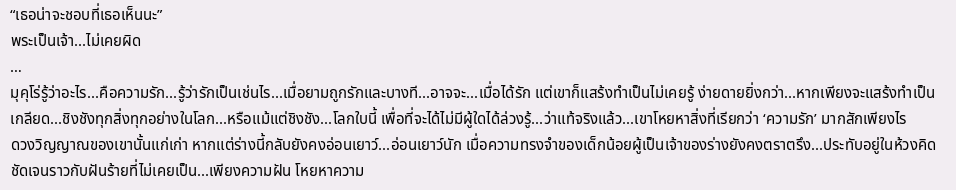“เธอน่าจะชอบที่เธอเห็นนะ”
พระเป็นเจ้า...ไม่เคยผิด
…
มุคุโร่รู้ว่าอะไร...คือความรัก...รู้ว่ารักเป็นเช่นไร...เมื่อยามถูกรักและบางที...อาจจะ...เมื่อได้รัก แต่เขาก็แสร้งทำเป็นไม่เคยรู้ ง่ายดายยิ่งกว่า...หากเพียงจะแสร้งทำเป็นเกลียด...ชิงชังทุกสิ่งทุกอย่างในโลก...หรือแม้แต่ชิงชัง...โลกใบนี้ เพื่อที่จะได้ไม่มีผู้ใดได้ล่วงรู้...ว่าแท้จริงแล้ว...เขาโหยหาสิ่งที่เรียกว่า ‘ความรัก’ มากสักเพียงไร
ดวงวิญญาณของเขานั้นแก่เก่า หากแต่ร่างนี้กลับยังคงอ่อนเยาว์...อ่อนเยาว์นัก เมื่อความทรงจำของเด็กน้อยผู้เป็นเจ้าของร่างยังคงตราตรึง...ประทับอยู่ในห้วงคิดชัดเจนราวกับฝันร้ายที่ไม่เคยเป็น...เพียงความฝัน โหยหาความ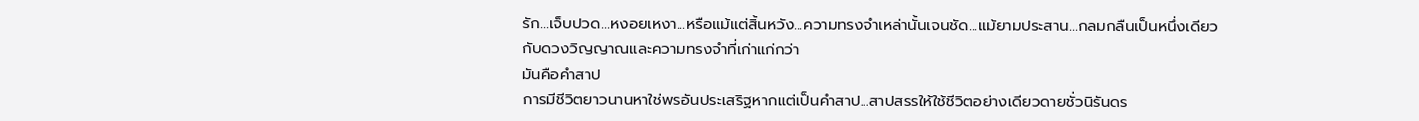รัก...เจ็บปวด...หงอยเหงา...หรือแม้แต่สิ้นหวัง...ความทรงจำเหล่านั้นเจนชัด...แม้ยามประสาน...กลมกลืนเป็นหนึ่งเดียวกับดวงวิญญาณและความทรงจำที่เก่าแก่กว่า
มันคือคำสาป
การมีชีวิตยาวนานหาใช่พรอันประเสริฐหากแต่เป็นคำสาป...สาปสรรให้ใช้ชีวิตอย่างเดียวดายชั่วนิรันดร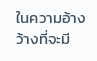ในความอ้างว้างที่จะมี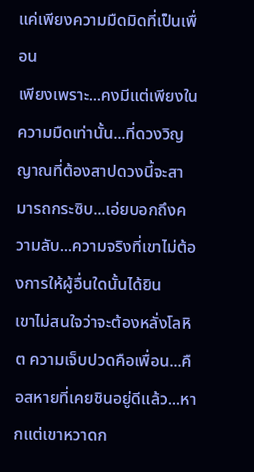แค่เพียงความมืดมิดที่เป็นเพื่อน
เพียงเพราะ...คงมีแต่เพียงในความมืดเท่านั้น...ที่ดวงวิญญาณที่ต้องสาปดวงนี้จะสามารถกระซิบ...เอ่ยบอกถึงความลับ...ความจริงที่เขาไม่ต้องการให้ผู้อื่นใดนั้นได้ยิน
เขาไม่สนใจว่าจะต้องหลั่งโลหิต ความเจ็บปวดคือเพื่อน...คือสหายที่เคยชินอยู่ดีแล้ว...หากแต่เขาหวาดก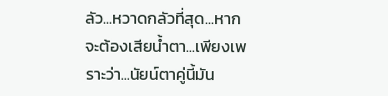ลัว...หวาดกลัวที่สุด...หากจะต้องเสียน้ำตา...เพียงเพราะว่า...นัยน์ตาคู่นี้มัน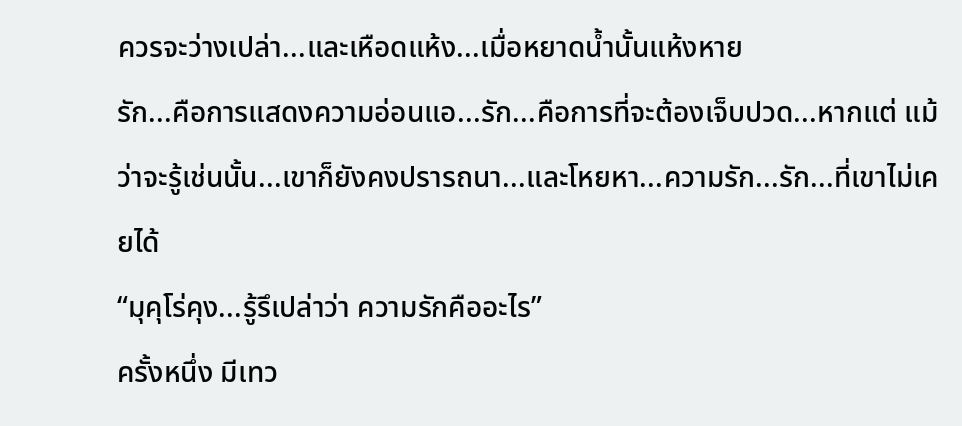ควรจะว่างเปล่า...และเหือดแห้ง...เมื่อหยาดน้ำนั้นแห้งหาย
รัก...คือการแสดงความอ่อนแอ...รัก...คือการที่จะต้องเจ็บปวด...หากแต่ แม้ว่าจะรู้เช่นนั้น...เขาก็ยังคงปรารถนา...และโหยหา...ความรัก...รัก...ที่เขาไม่เคยได้
“มุคุโร่คุง...รู้รึเปล่าว่า ความรักคืออะไร”
ครั้งหนึ่ง มีเทว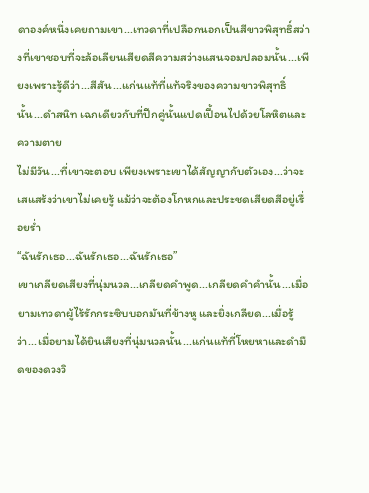ดาองค์หนึ่งเคยถามเขา...เทวดาที่เปลือกนอกเป็นสีขาวพิสุทธิ์สว่างที่เขาชอบที่จะล้อเลียนเสียดสีความสว่างแสนจอมปลอมนั้น...เพียงเพราะรู้ดีว่า...สีสัน...แก่นแท้ที่แท้จริงของความขาวพิสุทธิ์นั้น...ดำสนิท เฉกเดียวกับที่ปีกคู่นั้นแปดเปื้อนไปด้วยโลหิตและความตาย
ไม่มีวัน...ที่เขาจะตอบ เพียงเพราะเขาได้สัญญากับตัวเอง...ว่าจะเสแสร้งว่าเขาไม่เคยรู้ แม้ว่าจะต้องโกหกและประชดเสียดสีอยู่เรื่อยร่ำ
“ฉันรักเธอ...ฉันรักเธอ...ฉันรักเธอ”
เขาเกลียดเสียงที่นุ่มนวล...เกลียดคำพูด...เกลียดคำคำนั้น...เมื่อยามเทวดาผู้ไร้รักกระซิบบอกมันที่ข้างหู และยิ่งเกลียด...เมื่อรู้ว่า...เมื่อยามได้ยินเสียงที่นุ่มนวลนั้น...แก่นแท้ที่โหยหาและดำมืดของดวงวิ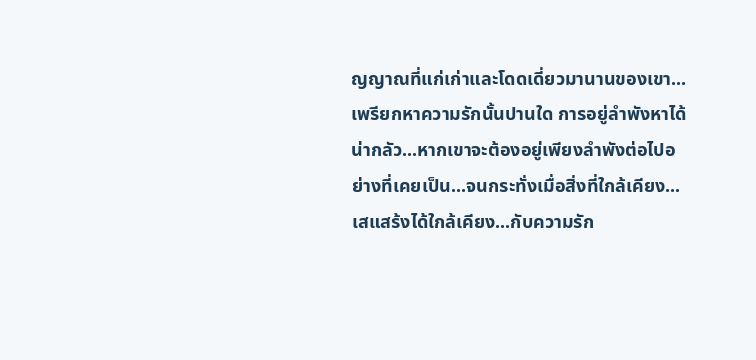ญญาณที่แก่เก่าและโดดเดี่ยวมานานของเขา...เพรียกหาความรักนั้นปานใด การอยู่ลำพังหาได้น่ากลัว...หากเขาจะต้องอยู่เพียงลำพังต่อไปอย่างที่เคยเป็น...จนกระทั่งเมื่อสิ่งที่ใกล้เคียง...เสแสร้งได้ใกล้เคียง...กับความรัก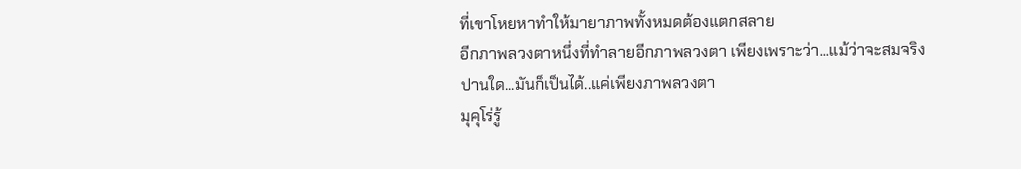ที่เขาโหยหาทำให้มายาภาพทั้งหมดต้องแตกสลาย
อีกภาพลวงตาหนึ่งที่ทำลายอีกภาพลวงตา เพียงเพราะว่า...แม้ว่าจะสมจริงปานใด...มันก็เป็นได้..แค่เพียงภาพลวงตา
มุคุโร่รู้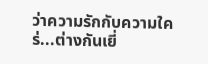ว่าความรักกับความใคร่...ต่างกันเยี่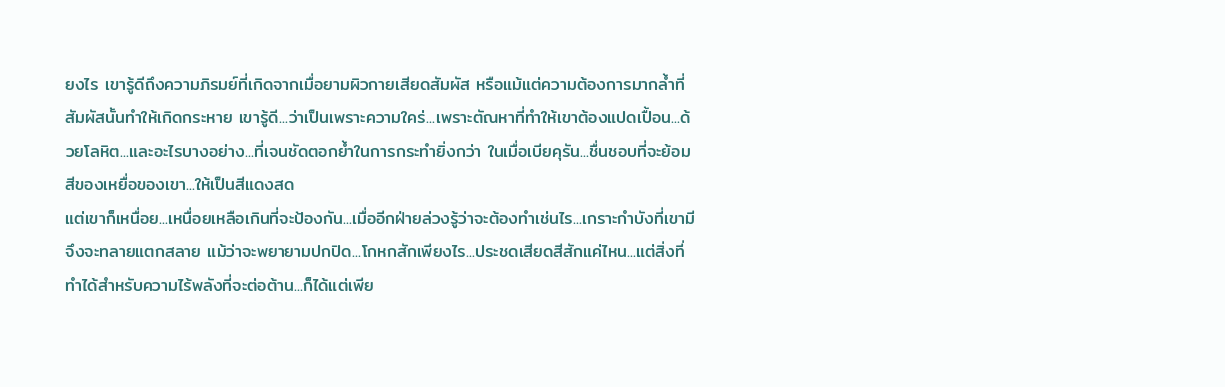ยงไร เขารู้ดีถึงความภิรมย์ที่เกิดจากเมื่อยามผิวกายเสียดสัมผัส หรือแม้แต่ความต้องการมากล้ำที่สัมผัสนั้นทำให้เกิดกระหาย เขารู้ดี...ว่าเป็นเพราะความใคร่...เพราะตัณหาที่ทำให้เขาต้องแปดเปื้อน...ด้วยโลหิต...และอะไรบางอย่าง...ที่เจนชัดตอกย้ำในการกระทำยิ่งกว่า ในเมื่อเบียคุรัน...ชื่นชอบที่จะย้อมสีของเหยื่อของเขา...ให้เป็นสีแดงสด
แต่เขาก็เหนื่อย...เหนื่อยเหลือเกินที่จะป้องกัน...เมื่ออีกฝ่ายล่วงรู้ว่าจะต้องทำเช่นไร...เกราะกำบังที่เขามีจึงจะทลายแตกสลาย แม้ว่าจะพยายามปกปิด...โกหกสักเพียงไร...ประชดเสียดสีสักแค่ไหน...แต่สิ่งที่ทำได้สำหรับความไร้พลังที่จะต่อต้าน...ก็ได้แต่เพีย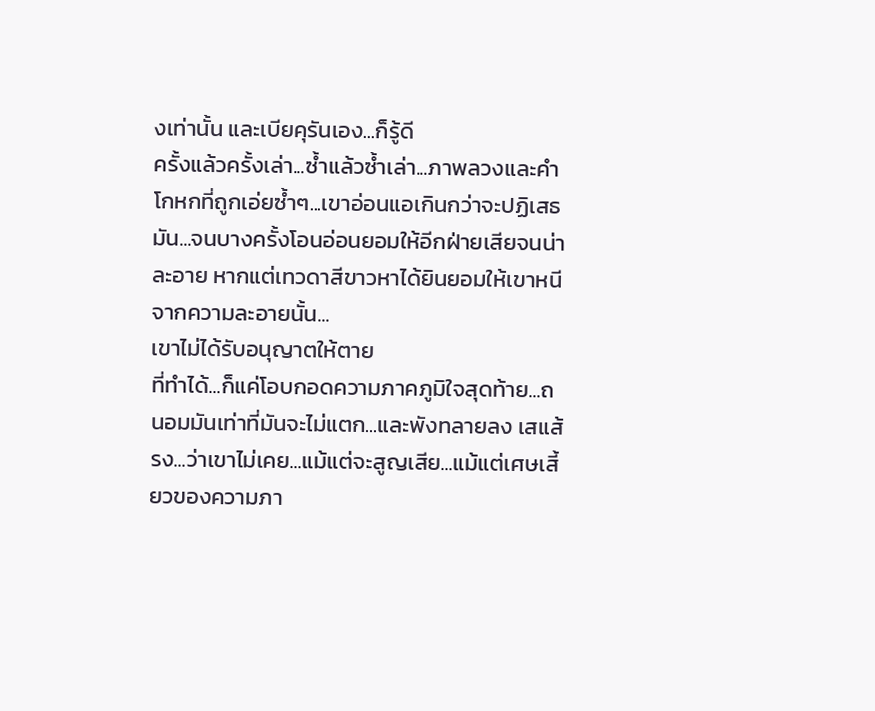งเท่านั้น และเบียคุรันเอง...ก็รู้ดี
ครั้งแล้วครั้งเล่า...ซ้ำแล้วซ้ำเล่า...ภาพลวงและคำโกหกที่ถูกเอ่ยซ้ำๆ...เขาอ่อนแอเกินกว่าจะปฏิเสธมัน...จนบางครั้งโอนอ่อนยอมให้อีกฝ่ายเสียจนน่าละอาย หากแต่เทวดาสีขาวหาได้ยินยอมให้เขาหนีจากความละอายนั้น...
เขาไม่ได้รับอนุญาตให้ตาย
ที่ทำได้...ก็แค่โอบกอดความภาคภูมิใจสุดท้าย...ถนอมมันเท่าที่มันจะไม่แตก...และพังทลายลง เสแส้รง...ว่าเขาไม่เคย...แม้แต่จะสูญเสีย...แม้แต่เศษเสี้ยวของความภา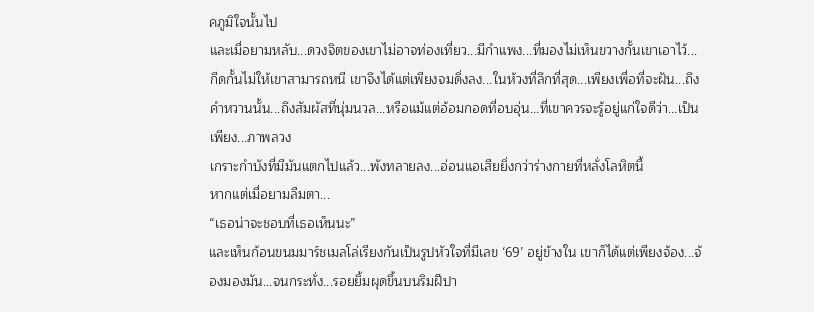คภูมิใจนั้นไป
และเมื่อยามหลับ...ดวงจิตของเขาไม่อาจท่องเที่ยว...มีกำแพง...ที่มองไม่เห็นขวางกั้นเขาเอาไว้...กีดกั้นไม่ให้เขาสามารถหนี เขาจึงได้แต่เพียงจมดิ่งลง...ในห้วงที่ลึกที่สุด...เพียงเพื่อที่จะฝัน...ถึงคำหวานนั้น...ถึงสัมผัสที่นุ่มนวล...หรือแม้แต่อ้อมกอดที่อบอุ่น...ที่เขาควรจะรู้อยู่แก่ใจดีว่า...เป็นเพียง...ภาพลวง
เกราะกำบังที่มีมันแตกไปแล้ว...พังทลายลง...อ่อนแอเสียยิ่งกว่าร่างกายที่หลั่งโลหิตนี้
หากแต่เมื่อยามลืมตา...
“เธอน่าจะชอบที่เธอเห็นนะ”
และเห็นก้อนขนมมาร์ชเมลโล่เรียงกันเป็นรูปหัวใจที่มีเลข ‘69’ อยู่ข้างใน เขาก็ได้แต่เพียงจ้อง...จ้องมองมัน...จนกระทั่ง...รอยยิ้มผุดขึ้นบนริมฝีปา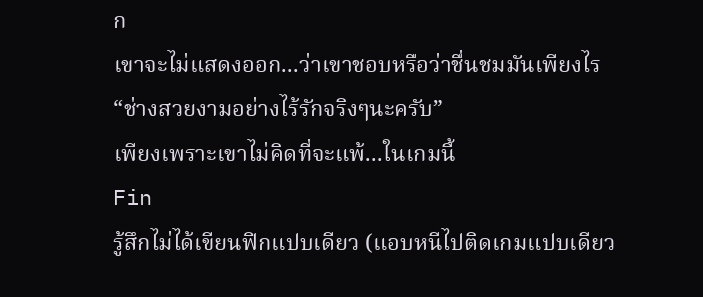ก
เขาจะไม่แสดงออก...ว่าเขาชอบหรือว่าชื่นชมมันเพียงไร
“ช่างสวยงามอย่างไร้รักจริงๆนะครับ”
เพียงเพราะเขาไม่คิดที่จะแพ้...ในเกมนี้
Fin
รู้สึกไม่ได้เขียนฟิกแปบเดียว (แอบหนีไปติดเกมแปบเดียว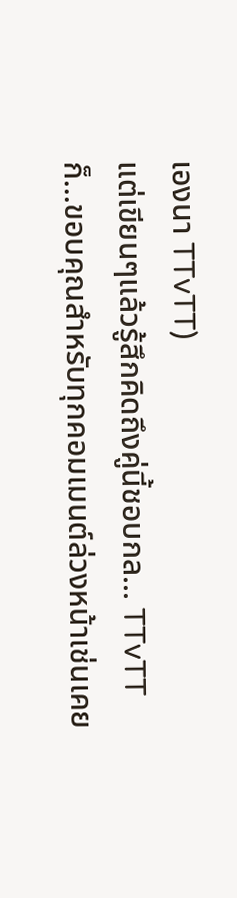เองนา TTvTT)
แต่เขียนๆแล้วรู้สึกคิดถึงคู่นี้ชอบกล... TTvTT
ก็...ขอบคุณสำหรับทุกคอมเมนต์ล่วงหน้าเช่นเคย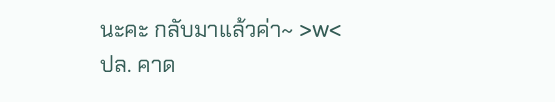นะคะ กลับมาแล้วค่า~ >w<
ปล. คาด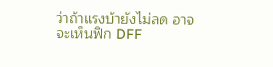ว่าถ้าแรงบ้ายังไม่ลด อาจจะเห็นฟิก DFF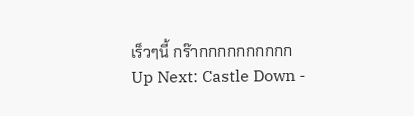เร็วๆนี้ กร๊ากกกกกกกกกก
Up Next: Castle Down -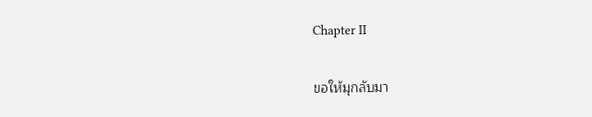Chapter II

ขอให้มุกลับมา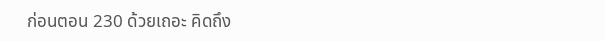ก่อนตอน 230 ด้วยเถอะ คิดถึง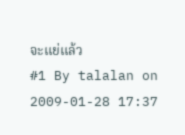จะแย่แล้ว
#1 By talalan on 2009-01-28 17:37